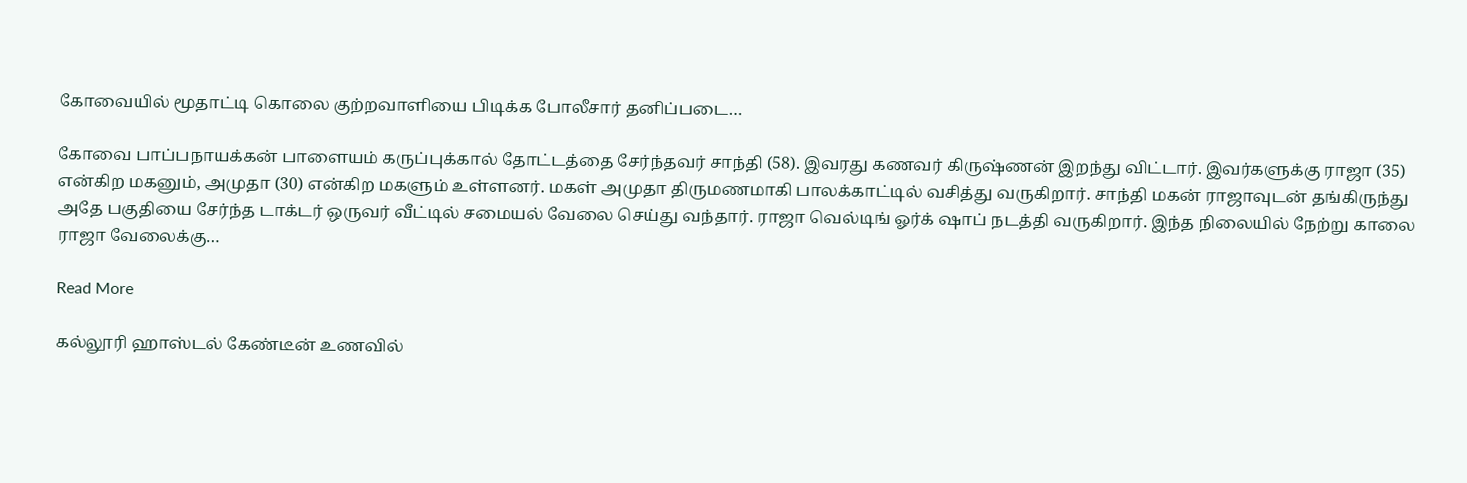கோவையில் மூதாட்டி கொலை குற்றவாளியை பிடிக்க போலீசார் தனிப்படை…

கோவை பாப்பநாயக்கன் பாளையம் கருப்புக்கால் தோட்டத்தை சேர்ந்தவர் சாந்தி (58). இவரது கணவர் கிருஷ்ணன் இறந்து விட்டார். இவர்களுக்கு ராஜா (35) என்கிற மகனும், அமுதா (30) என்கிற மகளும் உள்ளனர். மகள் அமுதா திருமணமாகி பாலக்காட்டில் வசித்து வருகிறார். சாந்தி மகன் ராஜாவுடன் தங்கிருந்து அதே பகுதியை சேர்ந்த டாக்டர் ஒருவர் வீட்டில் சமையல் வேலை செய்து வந்தார். ராஜா வெல்டிங் ஓர்க் ஷாப் நடத்தி வருகிறார். இந்த நிலையில் நேற்று காலை ராஜா வேலைக்கு…

Read More

கல்லூரி ஹாஸ்டல் கேண்டீன் உணவில்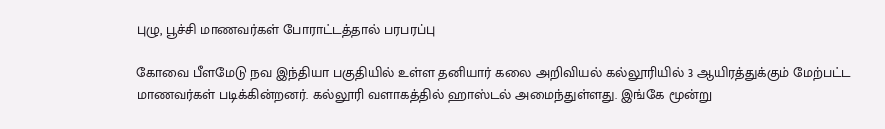புழு, பூச்சி மாணவர்கள் போராட்டத்தால் பரபரப்பு

கோவை பீளமேடு நவ இந்தியா பகுதியில் உள்ள தனியார் கலை அறிவியல் கல்லூரியில் 3 ஆயிரத்துக்கும் மேற்பட்ட மாணவர்கள் படிக்கின்றனர். கல்லூரி வளாகத்தில் ஹாஸ்டல் அமைந்துள்ளது. இங்கே மூன்று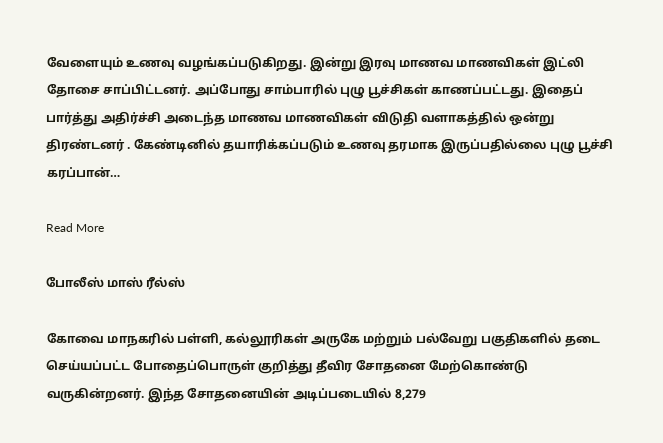வேளையும் உணவு வழங்கப்படுகிறது. இன்று இரவு மாணவ மாணவிகள் இட்லி தோசை சாப்பிட்டனர். அப்போது சாம்பாரில் புழு பூச்சிகள் காணப்பட்டது. இதைப் பார்த்து அதிர்ச்சி அடைந்த மாணவ மாணவிகள் விடுதி வளாகத்தில் ஒன்று திரண்டனர் . கேண்டினில் தயாரிக்கப்படும் உணவு தரமாக இருப்பதில்லை புழு பூச்சி கரப்பான்…

Read More

போலீஸ் மாஸ் ரீல்ஸ்

கோவை மாநகரில் பள்ளி, கல்லூரிகள் அருகே மற்றும் பல்வேறு பகுதிகளில் தடை செய்யப்பட்ட போதைப்பொருள் குறித்து தீவிர சோதனை மேற்கொண்டு வருகின்றனர். இந்த சோதனையின் அடிப்படையில் 8,279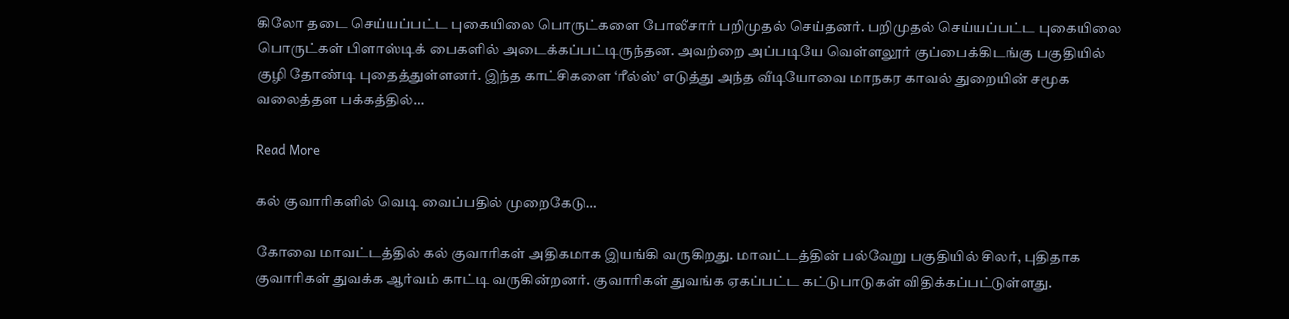கிலோ தடை செய்யப்பட்ட புகையிலை பொருட்களை போலீசார் பறிமுதல் செய்தனர். பறிமுதல் செய்யப்பட்ட புகையிலை பொருட்கள் பிளாஸ்டிக் பைகளில் அடைக்கப்பட்டிருந்தன. அவற்றை அப்படியே வெள்ளலூர் குப்பைக்கிடங்கு பகுதியில் குழி தோண்டி புதைத்துள்ளனர். இந்த காட்சிகளை ‘ரீல்ஸ்’ எடுத்து அந்த வீடியோவை மாநகர காவல் துறையின் சமூக வலைத்தள பக்கத்தில்…

Read More

கல் குவாரிகளில் வெடி வைப்பதில் முறைகேடு…

கோவை மாவட்டத்தில் கல் குவாரிகள் அதிகமாக இயங்கி வருகிறது. மாவட்டத்தின் பல்வேறு பகுதியில் சிலர், புதிதாக குவாரிகள் துவக்க ஆர்வம் காட்டி வருகின்றனர். குவாரிகள் துவங்க ஏகப்பட்ட கட்டுபாடுகள் விதிக்கப்பட்டுள்ளது.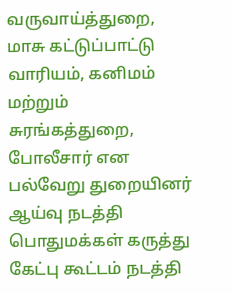வருவாய்த்துறை, மாசு கட்டுப்பாட்டு வாரியம், கனிமம் மற்றும் சுரங்கத்துறை, போலீசார் என பல்வேறு துறையினர் ஆய்வு நடத்தி பொதுமக்கள் கருத்து கேட்பு கூட்டம் நடத்தி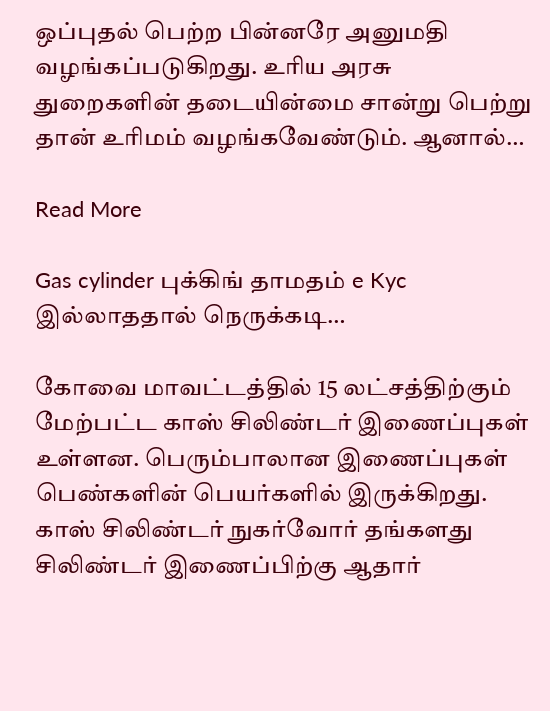ஒப்புதல் பெற்ற பின்னரே அனுமதி வழங்கப்படுகிறது. உரிய அரசு துறைகளின் தடையின்மை சான்று பெற்று தான் உரிமம் வழங்கவேண்டும். ஆனால்…

Read More

Gas cylinder புக்கிங் தாமதம் e Kyc இல்லாததால் நெருக்கடி…

கோவை மாவட்டத்தில் 15 லட்சத்திற்கும் மேற்பட்ட காஸ் சிலிண்டர் இணைப்புகள் உள்ளன. பெரும்பாலான இணைப்புகள் பெண்களின் பெயர்களில் இருக்கிறது. காஸ் சிலிண்டர் நுகர்வோர் தங்களது சிலிண்டர் இணைப்பிற்கு ஆதார்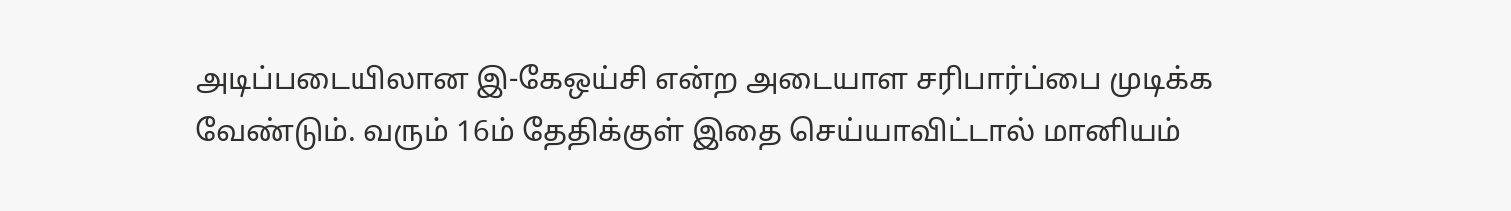அடிப்படையிலான இ-கேஒய்சி என்ற அடையாள சரிபார்ப்பை முடிக்க வேண்டும். வரும் 16ம் தேதிக்குள் இதை செய்யாவிட்டால் மானியம்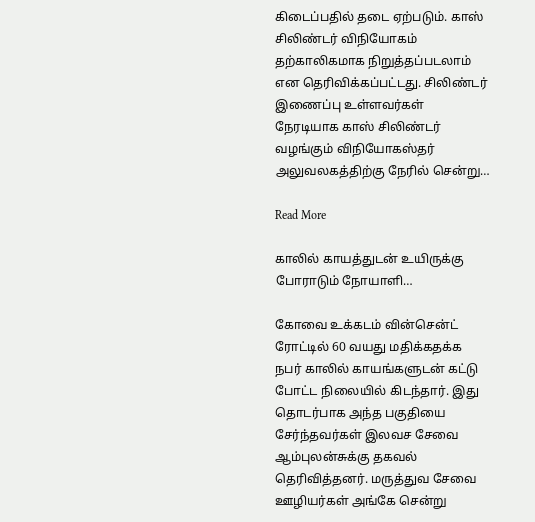கிடைப்பதில் தடை ஏற்படும். காஸ் சிலிண்டர் விநியோகம் தற்காலிகமாக நிறுத்தப்படலாம் என தெரிவிக்கப்பட்டது. சிலிண்டர் இணைப்பு உள்ளவர்கள் நேரடியாக காஸ் சிலிண்டர் வழங்கும் விநியோகஸ்தர் அலுவலகத்திற்கு நேரில் சென்று…

Read More

காலில் காயத்துடன் உயிருக்கு போராடும் நோயாளி…

கோவை உக்கடம் வின்சென்ட் ரோட்டில் 60 வயது மதிக்கதக்க நபர் காலில் காயங்களுடன் கட்டு போட்ட நிலையில் கிடந்தார். இது தொடர்பாக அந்த பகுதியை சேர்ந்தவர்கள் இலவச சேவை ஆம்புலன்சுக்கு தகவல் தெரிவித்தனர். மருத்துவ சேவை ஊழியர்கள் அங்கே சென்று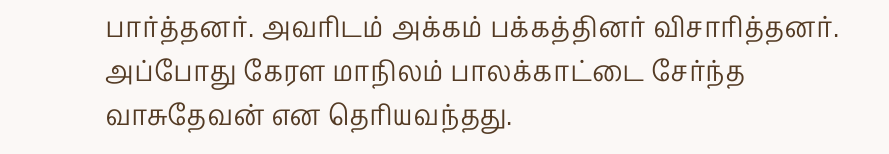பார்த்தனர். அவரிடம் அக்கம் பக்கத்தினர் விசாரித்தனர். அப்போது கேரள மாநிலம் பாலக்காட்டை சேர்ந்த வாசுதேவன் என தெரியவந்தது.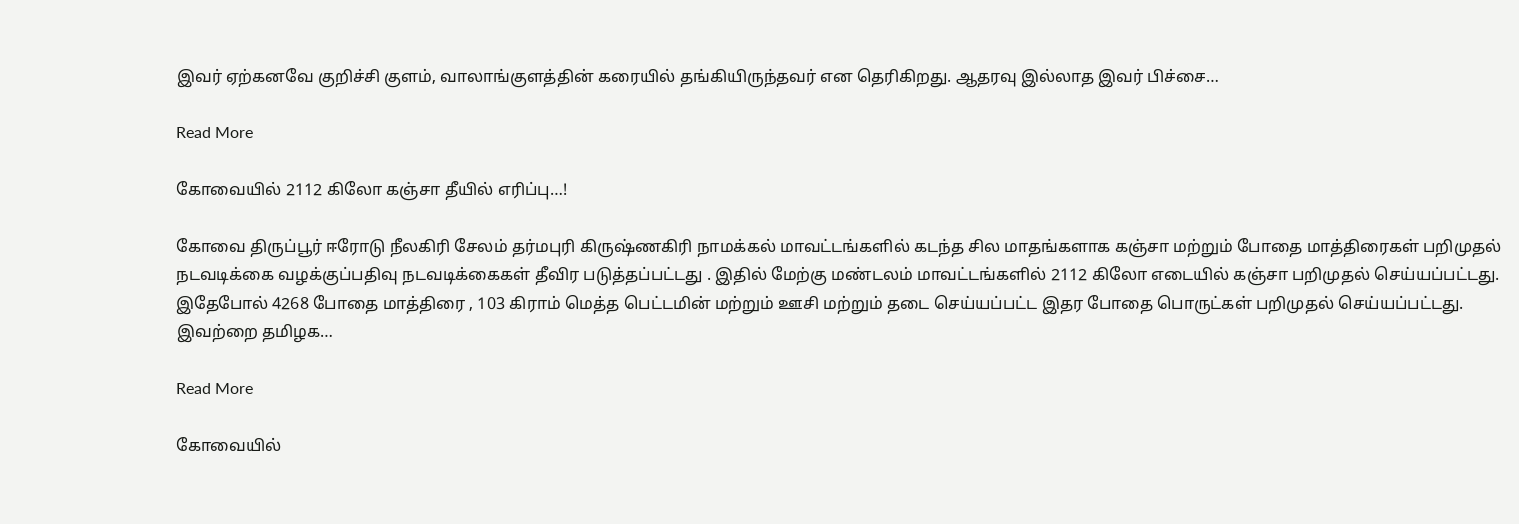இவர் ஏற்கனவே குறிச்சி குளம், வாலாங்குளத்தின் கரையில் தங்கியிருந்தவர் என தெரிகிறது. ஆதரவு இல்லாத இவர் பிச்சை…

Read More

கோவையில் 2112 கிலோ கஞ்சா தீயில் எரிப்பு…!

கோவை திருப்பூர் ஈரோடு நீலகிரி சேலம் தர்மபுரி கிருஷ்ணகிரி நாமக்கல் மாவட்டங்களில் கடந்த சில மாதங்களாக கஞ்சா மற்றும் போதை மாத்திரைகள் பறிமுதல் நடவடிக்கை வழக்குப்பதிவு நடவடிக்கைகள் தீவிர படுத்தப்பட்டது . இதில் மேற்கு மண்டலம் மாவட்டங்களில் 2112 கிலோ எடையில் கஞ்சா பறிமுதல் செய்யப்பட்டது.  இதேபோல் 4268 போதை மாத்திரை , 103 கிராம் மெத்த பெட்டமின் மற்றும் ஊசி மற்றும் தடை செய்யப்பட்ட இதர போதை பொருட்கள் பறிமுதல் செய்யப்பட்டது. இவற்றை தமிழக…

Read More

கோவையில்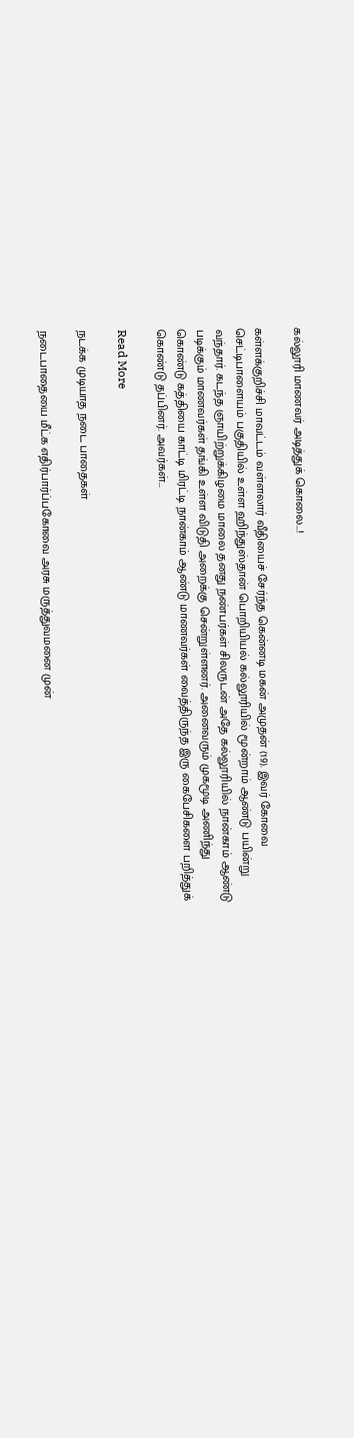கல்லூரி மாணவர் அடித்துக் கொலை…!

கள்ளக்குறிச்சி மாவட்டம் வள்ளலார் வீதியைச் சேர்ந்த கென்னடி மகன் அமுதன் (19). இவர் கோவை செட்டிபாளையம் பகுதியில் உள்ள ஹிந்துஸ்தான் பொறியியல் கல்லூரியில் மூன்றாம் ஆண்டு பயின்று வந்தார். கடந்த ஞாயிற்றுக்கிழமை மாலை தனது நண்பர்கள் சிலருடன் அதே கல்லூரியில் நான்காம் ஆண்டு படிக்கும் மாணவர்கள் தங்கி உள்ள விடுதி அறைக்கு சென்றுள்ளனர். அனைவரும் முகமூடி அணிந்து கொண்டு கத்தியை காட்டி மிரட்டி நான்காம் ஆண்டு மாணவர்கள் வைத்திருந்த இரு கைபேசிகளை பறித்துக் கொண்டு தப்பினர். அவர்கள்…

Read More

நடக்க முடியாத நடை பாதைகள்

நடைபாதையை மீட்க எதிர்பார்ப்பகோவை அரசு மருத்துவமனை முன்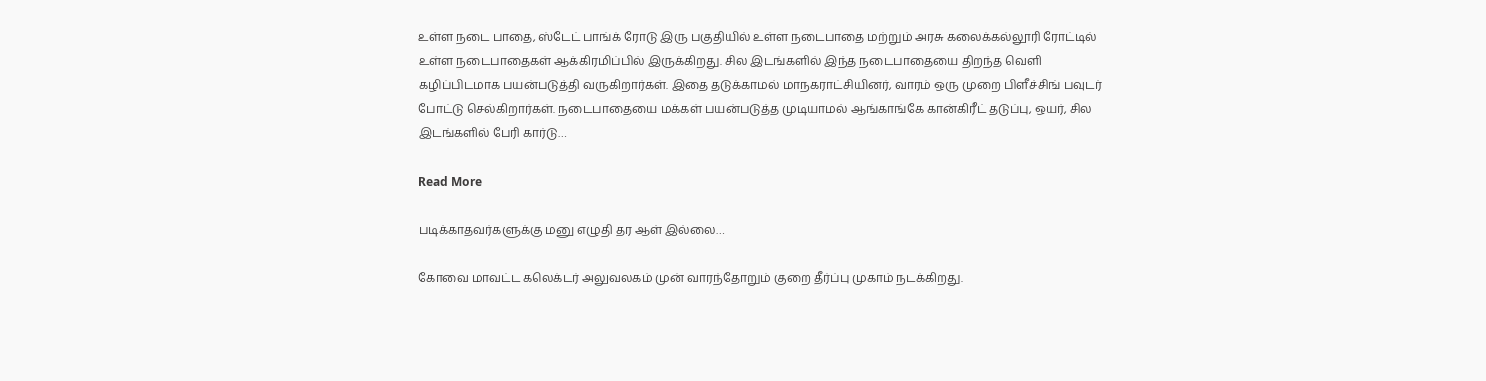உள்ள நடை பாதை, ஸ்டேட் பாங்க் ரோடு இரு பகுதியில் உள்ள நடைபாதை மற்றும் அரசு கலைக்கல்லூரி ரோட்டில் உள்ள நடைபாதைகள் ஆக்கிரமிப்பில் இருக்கிறது. சில இடங்களில் இந்த நடைபாதையை திறந்த வெளி கழிப்பிடமாக பயன்படுத்தி வருகிறார்கள். இதை தடுக்காமல் மாநகராட்சியினர், வாரம் ஒரு முறை பிளீச்சிங் பவுடர் போட்டு செல்கிறார்கள். நடைபாதையை மக்கள் பயன்படுத்த முடியாமல் ஆங்காங்கே கான்கிரீட் தடுப்பு, ஒயர், சில இடங்களில் பேரி கார்டு…

Read More

படிக்காதவர்களுக்கு மனு எழுதி தர ஆள் இல்லை…

கோவை மாவட்ட கலெக்டர் அலுவலகம் முன் வாரந்தோறும் குறை தீர்ப்பு முகாம் நடக்கிறது.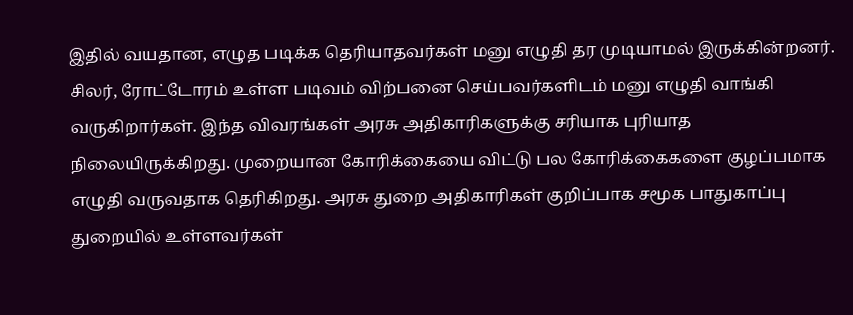இதில் வயதான, எழுத படிக்க தெரியாதவர்கள் மனு எழுதி தர முடியாமல் இருக்கின்றனர். சிலர், ரோட்டோரம் உள்ள படிவம் விற்பனை செய்பவர்களிடம் மனு எழுதி வாங்கி வருகிறார்கள். இந்த விவரங்கள் அரசு அதிகாரிகளுக்கு சரியாக புரியாத நிலையிருக்கிறது. முறையான கோரிக்கையை விட்டு பல கோரிக்கைகளை குழப்பமாக எழுதி வருவதாக தெரிகிறது. அரசு துறை அதிகாரிகள் குறிப்பாக சமூக பாதுகாப்பு துறையில் உள்ளவர்கள்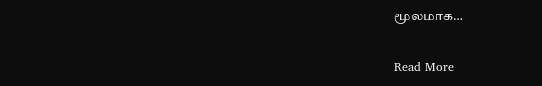மூலமாக…

Read More